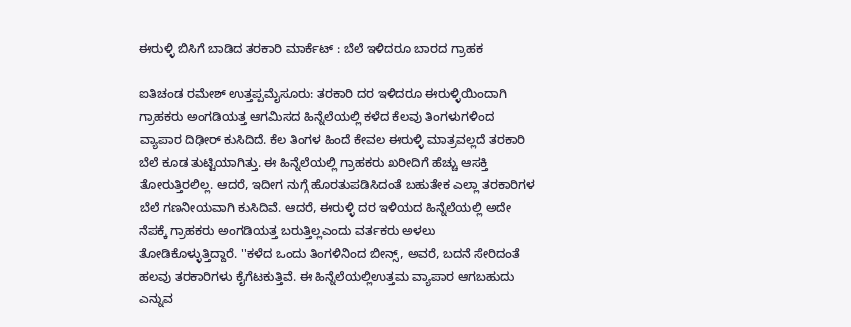ಈರುಳ್ಳಿ ಬಿಸಿಗೆ ಬಾಡಿದ ತರಕಾರಿ ಮಾರ್ಕೆಟ್‌ : ಬೆಲೆ ಇಳಿದರೂ ಬಾರದ ಗ್ರಾಹಕ

ಐತಿಚಂಡ ರಮೇಶ್‌ ಉತ್ತಪ್ಪಮೈಸೂರು: ತರಕಾರಿ ದರ ಇಳಿದರೂ ಈರುಳ್ಳಿಯಿಂದಾಗಿ ಗ್ರಾಹಕರು ಅಂಗಡಿಯತ್ತ ಆಗಮಿಸದ ಹಿನ್ನೆಲೆಯಲ್ಲಿ ಕಳೆದ ಕೆಲವು ತಿಂಗಳುಗಳಿಂದ ವ್ಯಾಪಾರ ದಿಢೀರ್‌ ಕುಸಿದಿದೆ. ಕೆಲ ತಿಂಗಳ ಹಿಂದೆ ಕೇವಲ ಈರುಳ್ಳಿ ಮಾತ್ರವಲ್ಲದೆ ತರಕಾರಿ ಬೆಲೆ ಕೂಡ ತುಟ್ಟಿಯಾಗಿತ್ತು. ಈ ಹಿನ್ನೆಲೆಯಲ್ಲಿ ಗ್ರಾಹಕರು ಖರೀದಿಗೆ ಹೆಚ್ಚು ಆಸಕ್ತಿ ತೋರುತ್ತಿರಲಿಲ್ಲ. ಆದರೆ, ಇದೀಗ ನುಗ್ಗೆ ಹೊರತುಪಡಿಸಿದಂತೆ ಬಹುತೇಕ ಎಲ್ಲಾ ತರಕಾರಿಗಳ ಬೆಲೆ ಗಣನೀಯವಾಗಿ ಕುಸಿದಿವೆ. ಆದರೆ, ಈರುಳ್ಳಿ ದರ ಇಳಿಯದ ಹಿನ್ನೆಲೆಯಲ್ಲಿ ಅದೇ ನೆಪಕ್ಕೆ ಗ್ರಾಹಕರು ಅಂಗಡಿಯತ್ತ ಬರುತ್ತಿಲ್ಲಎಂದು ವರ್ತಕರು ಅಳಲು ತೋಡಿಕೊಳ್ಳುತ್ತಿದ್ದಾರೆ. ''ಕಳೆದ ಒಂದು ತಿಂಗಳಿನಿಂದ ಬೀನ್ಸ್‌, ಅವರೆ, ಬದನೆ ಸೇರಿದಂತೆ ಹಲವು ತರಕಾರಿಗಳು ಕೈಗೆಟಕುತ್ತಿವೆ. ಈ ಹಿನ್ನೆಲೆಯಲ್ಲಿಉತ್ತಮ ವ್ಯಾಪಾರ ಆಗಬಹುದು ಎನ್ನುವ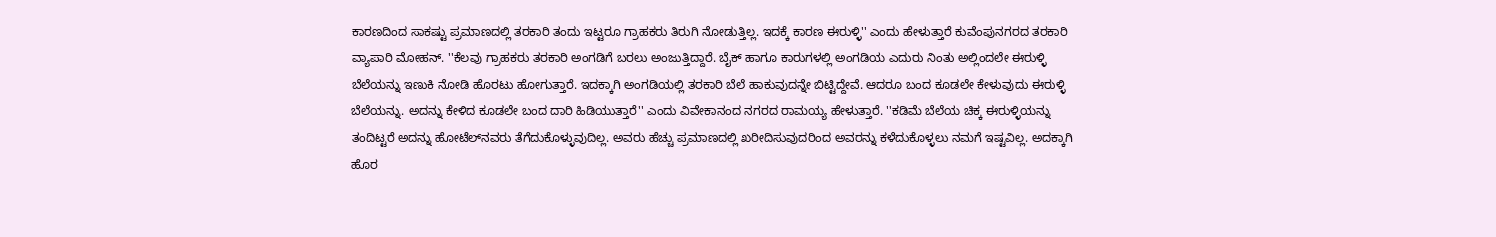ಕಾರಣದಿಂದ ಸಾಕಷ್ಟು ಪ್ರಮಾಣದಲ್ಲಿ ತರಕಾರಿ ತಂದು ಇಟ್ಟರೂ ಗ್ರಾಹಕರು ತಿರುಗಿ ನೋಡುತ್ತಿಲ್ಲ. ಇದಕ್ಕೆ ಕಾರಣ ಈರುಳ್ಳಿ'' ಎಂದು ಹೇಳುತ್ತಾರೆ ಕುವೆಂಪುನಗರದ ತರಕಾರಿ ವ್ಯಾಪಾರಿ ಮೋಹನ್‌. ''ಕೆಲವು ಗ್ರಾಹಕರು ತರಕಾರಿ ಅಂಗಡಿಗೆ ಬರಲು ಅಂಜುತ್ತಿದ್ದಾರೆ. ಬೈಕ್‌ ಹಾಗೂ ಕಾರುಗಳಲ್ಲಿ ಅಂಗಡಿಯ ಎದುರು ನಿಂತು ಅಲ್ಲಿಂದಲೇ ಈರುಳ್ಳಿ ಬೆಲೆಯನ್ನು ಇಣುಕಿ ನೋಡಿ ಹೊರಟು ಹೋಗುತ್ತಾರೆ. ಇದಕ್ಕಾಗಿ ಅಂಗಡಿಯಲ್ಲಿ ತರಕಾರಿ ಬೆಲೆ ಹಾಕುವುದನ್ನೇ ಬಿಟ್ಟಿದ್ದೇವೆ. ಆದರೂ ಬಂದ ಕೂಡಲೇ ಕೇಳುವುದು ಈರುಳ್ಳಿ ಬೆಲೆಯನ್ನು. ಅದನ್ನು ಕೇಳಿದ ಕೂಡಲೇ ಬಂದ ದಾರಿ ಹಿಡಿಯುತ್ತಾರೆ'' ಎಂದು ವಿವೇಕಾನಂದ ನಗರದ ರಾಮಯ್ಯ ಹೇಳುತ್ತಾರೆ. ''ಕಡಿಮೆ ಬೆಲೆಯ ಚಿಕ್ಕ ಈರುಳ್ಳಿಯನ್ನು ತಂದಿಟ್ಟರೆ ಅದನ್ನು ಹೋಟೆಲ್‌ನವರು ತೆಗೆದುಕೊಳ್ಳುವುದಿಲ್ಲ. ಅವರು ಹೆಚ್ಚು ಪ್ರಮಾಣದಲ್ಲಿ ಖರೀದಿಸುವುದರಿಂದ ಅವರನ್ನು ಕಳೆದುಕೊಳ್ಳಲು ನಮಗೆ ಇಷ್ಟವಿಲ್ಲ. ಅದಕ್ಕಾಗಿ ಹೊರ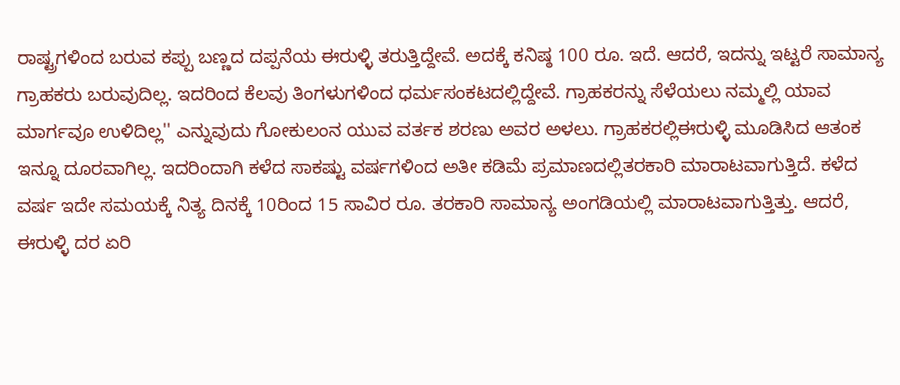ರಾಷ್ಟ್ರಗಳಿಂದ ಬರುವ ಕಪ್ಪು ಬಣ್ಣದ ದಪ್ಪನೆಯ ಈರುಳ್ಳಿ ತರುತ್ತಿದ್ದೇವೆ. ಅದಕ್ಕೆ ಕನಿಷ್ಠ 100 ರೂ. ಇದೆ. ಆದರೆ, ಇದನ್ನು ಇಟ್ಟರೆ ಸಾಮಾನ್ಯ ಗ್ರಾಹಕರು ಬರುವುದಿಲ್ಲ. ಇದರಿಂದ ಕೆಲವು ತಿಂಗಳುಗಳಿಂದ ಧರ್ಮಸಂಕಟದಲ್ಲಿದ್ದೇವೆ. ಗ್ರಾಹಕರನ್ನು ಸೆಳೆಯಲು ನಮ್ಮಲ್ಲಿ ಯಾವ ಮಾರ್ಗವೂ ಉಳಿದಿಲ್ಲ'' ಎನ್ನುವುದು ಗೋಕುಲಂನ ಯುವ ವರ್ತಕ ಶರಣು ಅವರ ಅಳಲು. ಗ್ರಾಹಕರಲ್ಲಿಈರುಳ್ಳಿ ಮೂಡಿಸಿದ ಆತಂಕ ಇನ್ನೂ ದೂರವಾಗಿಲ್ಲ. ಇದರಿಂದಾಗಿ ಕಳೆದ ಸಾಕಷ್ಟು ವರ್ಷಗಳಿಂದ ಅತೀ ಕಡಿಮೆ ಪ್ರಮಾಣದಲ್ಲಿತರಕಾರಿ ಮಾರಾಟವಾಗುತ್ತಿದೆ. ಕಳೆದ ವರ್ಷ ಇದೇ ಸಮಯಕ್ಕೆ ನಿತ್ಯ ದಿನಕ್ಕೆ 10ರಿಂದ 15 ಸಾವಿರ ರೂ. ತರಕಾರಿ ಸಾಮಾನ್ಯ ಅಂಗಡಿಯಲ್ಲಿ ಮಾರಾಟವಾಗುತ್ತಿತ್ತು. ಆದರೆ, ಈರುಳ್ಳಿ ದರ ಏರಿ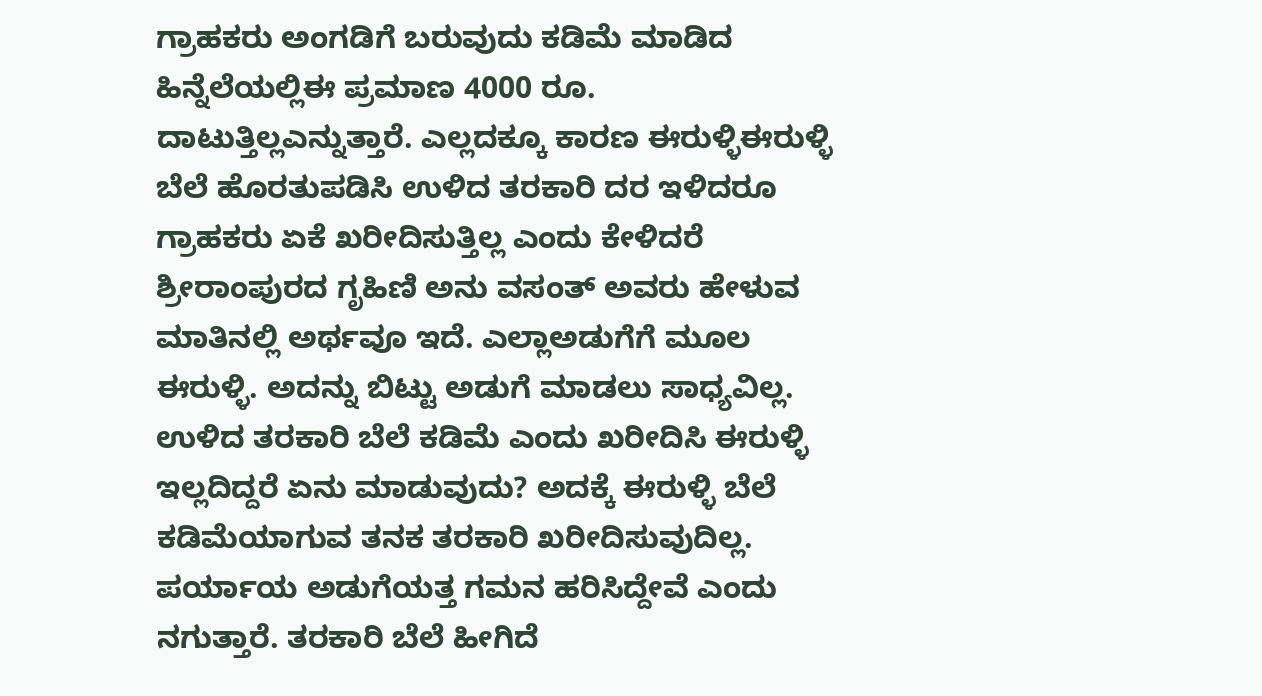ಗ್ರಾಹಕರು ಅಂಗಡಿಗೆ ಬರುವುದು ಕಡಿಮೆ ಮಾಡಿದ ಹಿನ್ನೆಲೆಯಲ್ಲಿಈ ಪ್ರಮಾಣ 4000 ರೂ. ದಾಟುತ್ತಿಲ್ಲಎನ್ನುತ್ತಾರೆ. ಎಲ್ಲದಕ್ಕೂ ಕಾರಣ ಈರುಳ್ಳಿಈರುಳ್ಳಿ ಬೆಲೆ ಹೊರತುಪಡಿಸಿ ಉಳಿದ ತರಕಾರಿ ದರ ಇಳಿದರೂ ಗ್ರಾಹಕರು ಏಕೆ ಖರೀದಿಸುತ್ತಿಲ್ಲ ಎಂದು ಕೇಳಿದರೆ ಶ್ರೀರಾಂಪುರದ ಗೃಹಿಣಿ ಅನು ವಸಂತ್‌ ಅವರು ಹೇಳುವ ಮಾತಿನಲ್ಲಿ ಅರ್ಥವೂ ಇದೆ. ಎಲ್ಲಾಅಡುಗೆಗೆ ಮೂಲ ಈರುಳ್ಳಿ. ಅದನ್ನು ಬಿಟ್ಟು ಅಡುಗೆ ಮಾಡಲು ಸಾಧ್ಯವಿಲ್ಲ. ಉಳಿದ ತರಕಾರಿ ಬೆಲೆ ಕಡಿಮೆ ಎಂದು ಖರೀದಿಸಿ ಈರುಳ್ಳಿ ಇಲ್ಲದಿದ್ದರೆ ಏನು ಮಾಡುವುದು? ಅದಕ್ಕೆ ಈರುಳ್ಳಿ ಬೆಲೆ ಕಡಿಮೆಯಾಗುವ ತನಕ ತರಕಾರಿ ಖರೀದಿಸುವುದಿಲ್ಲ. ಪರ್ಯಾಯ ಅಡುಗೆಯತ್ತ ಗಮನ ಹರಿಸಿದ್ದೇವೆ ಎಂದು ನಗುತ್ತಾರೆ. ತರಕಾರಿ ಬೆಲೆ ಹೀಗಿದೆ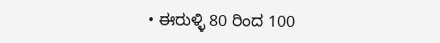• ಈರುಳ್ಳಿ 80 ರಿಂದ 100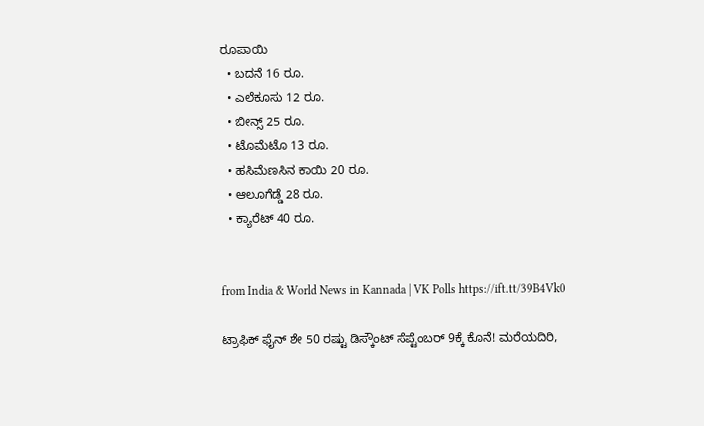ರೂಪಾಯಿ
  • ಬದನೆ 16 ರೂ.
  • ಎಲೆಕೂಸು 12 ರೂ.
  • ಬೀನ್ಸ್‌ 25 ರೂ.
  • ಟೊಮೆಟೊ 13 ರೂ.
  • ಹಸಿಮೆಣಸಿನ ಕಾಯಿ 20 ರೂ.
  • ಆಲೂಗೆಡ್ಡೆ 28 ರೂ.
  • ಕ್ಯಾರೆಟ್‌ 40 ರೂ.


from India & World News in Kannada | VK Polls https://ift.tt/39B4Vk0

ಟ್ರಾಫಿಕ್‌ ಫೈನ್‌ ಶೇ 50 ರಷ್ಟು ಡಿಸ್ಕೌಂಟ್‌ ಸೆಪ್ಟೆಂಬರ್‌ 9ಕ್ಕೆ ಕೊನೆ! ಮರೆಯದಿರಿ,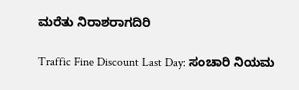ಮರೆತು ನಿರಾಶರಾಗದಿರಿ

Traffic Fine Discount Last Day: ಸಂಚಾರಿ ನಿಯಮ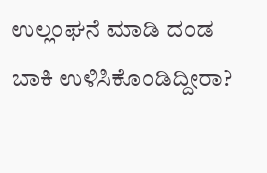ಉಲ್ಲಂಘನೆ ಮಾಡಿ ದಂಡ ಬಾಕಿ ಉಳಿಸಿಕೊಂಡಿದ್ದೀರಾ?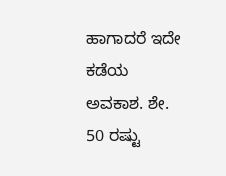ಹಾಗಾದರೆ ಇದೇ ಕಡೆಯ ಅವಕಾಶ. ಶೇ. 50 ರಷ್ಟು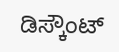ಡಿಸ್ಕೌಂಟ್‌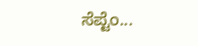ಸೆಪ್ಟೆಂ...